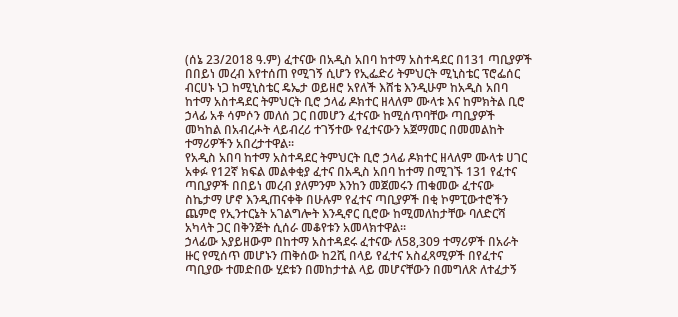(ሰኔ 23/2018 ዓ.ም) ፈተናው በአዲስ አበባ ከተማ አስተዳደር በ131 ጣቢያዎች በበይነ መረብ እየተሰጠ የሚገኝ ሲሆን የኢፌድሪ ትምህርት ሚኒስቴር ፕሮፌሰር ብርሀኑ ነጋ ከሚኒስቴር ዴኤታ ወይዘሮ አየለች እሸቴ እንዲሁም ከአዲስ አበባ ከተማ አስተዳደር ትምህርት ቢሮ ኃላፊ ዶክተር ዘላለም ሙላቱ እና ከምክትል ቢሮ ኃላፊ አቶ ሳምሶን መለሰ ጋር በመሆን ፈተናው ከሚሰጥባቸው ጣቢያዎች መካከል በአብረሖት ላይብረሪ ተገኝተው የፈተናውን አጀማመር በመመልከት ተማሪዎችን አበረታተዋል።
የአዲስ አበባ ከተማ አስተዳደር ትምህርት ቢሮ ኃላፊ ዶክተር ዘላለም ሙላቱ ሀገር አቀፉ የ12ኛ ክፍል መልቀቂያ ፈተና በአዲስ አበባ ከተማ በሚገኙ 131 የፈተና ጣቢያዎች በበይነ መረብ ያለምንም እንከን መጀመሩን ጠቁመው ፈተናው ስኬታማ ሆኖ እንዲጠናቀቅ በሁሉም የፈተና ጣቢያዎች በቂ ኮምፒውተሮችን ጨምሮ የኢንተርኔት አገልግሎት እንዲኖር ቢሮው ከሚመለከታቸው ባለድርሻ አካላት ጋር በቅንጅት ሲሰራ መቆየቱን አመላክተዋል።
ኃላፊው አያይዘውም በከተማ አስተዳደሩ ፈተናው ለ58,309 ተማሪዎች በአራት ዙር የሚሰጥ መሆኑን ጠቅሰው ከ2ሺ በላይ የፈተና አስፈጻሚዎች በየፈተና ጣቢያው ተመድበው ሂደቱን በመከታተል ላይ መሆናቸውን በመግለጽ ለተፈታኝ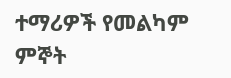ተማሪዎች የመልካም ምኞት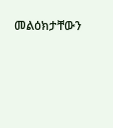መልዕክታቸውን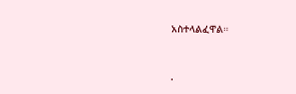አስተላልፈዋል።


.